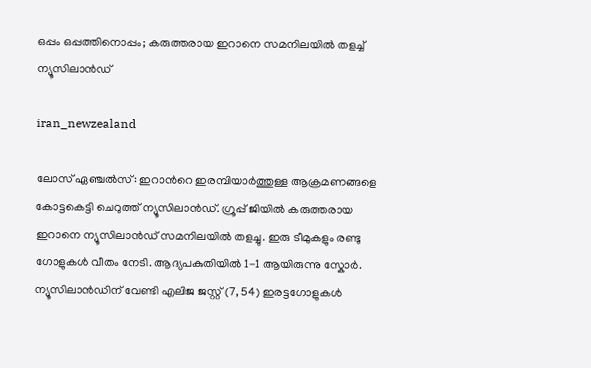ഒപ്പം ഒപ്പത്തിനൊപ്പം; കരുത്തരായ ഇറാനെ സമനിലയിൽ തളച്ച് ന്യൂസിലാൻഡ്

iran_newzealand

ലോസ് ഏഞ്ചൽസ്: ഇറാന്‍റെ ഇരമ്പിയാർത്തുള്ള ആക്രമണങ്ങളെ കോട്ടകെട്ടി ചെറുത്ത് ന്യൂസിലാൻഡ്. ഗ്രൂപ്പ് ജിയിൽ കരുത്തരായ ഇറാനെ ന്യൂസിലാൻഡ് സമനിലയിൽ തളച്ചു. ഇരു ടീമുകളും രണ്ടു ഗോളുകൾ വീതം നേടി. ആദ്യപകുതിയിൽ 1-1 ആയിരുന്നു സ്കോർ. ന്യൂസിലാൻഡിന് വേണ്ടി എലിജ ജസ്റ്റ് (7, 54) ഇരട്ടഗോളുകൾ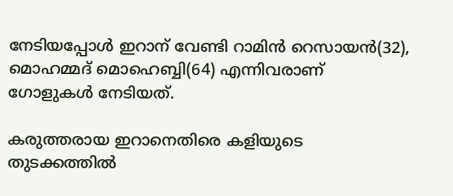നേടിയപ്പോൾ ഇറാന് വേണ്ടി റാമിൻ റെസായൻ(32), മൊഹമ്മദ് മൊഹെബ്ബി(64) എന്നിവരാണ് ഗോളുകൾ നേടിയത്.

കരുത്തരായ ഇറാനെതിരെ കളിയുടെ തുടക്കത്തിൽ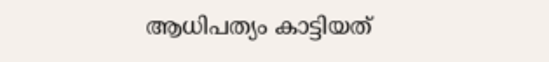ആധിപത്യം കാട്ടിയത്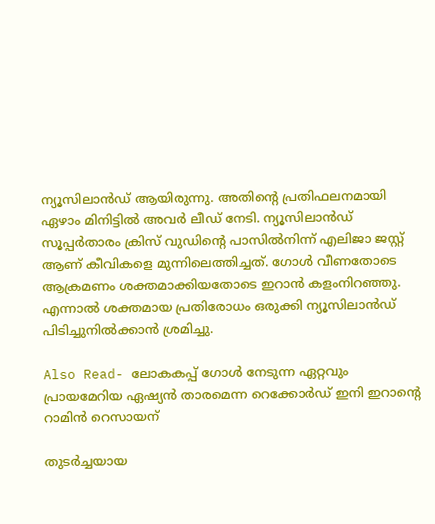ന്യൂസിലാൻഡ് ആയിരുന്നു. അതിന്‍റെ പ്രതിഫലനമായി ഏഴാം മിനിട്ടിൽ അവർ ലീഡ് നേടി. ന്യൂസിലാൻഡ് സൂപ്പർതാരം ക്രിസ് വുഡിന്‍റെ പാസിൽനിന്ന് എലിജാ ജസ്റ്റ് ആണ് കീവികളെ മുന്നിലെത്തിച്ചത്. ഗോൾ വീണതോടെ ആക്രമണം ശക്തമാക്കിയതോടെ ഇറാൻ കളംനിറഞ്ഞു. എന്നാൽ ശക്തമായ പ്രതിരോധം ഒരുക്കി ന്യൂസിലാൻഡ് പിടിച്ചുനിൽക്കാൻ ശ്രമിച്ചു.

Also Read- ലോകകപ്പ് ഗോൾ നേടുന്ന ഏറ്റവും പ്രായമേറിയ ഏഷ്യൻ താരമെന്ന റെക്കോർഡ് ഇനി ഇറാന്‍റെ റാമിൻ റെസായന്

തുടർച്ചയായ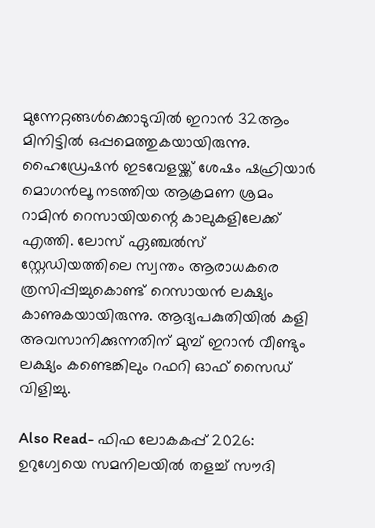മുന്നേറ്റങ്ങൾക്കൊടുവിൽ ഇറാൻ 32ആം മിനിട്ടിൽ ഒപ്പമെത്തുകയായിരുന്നു. ഹൈഡ്രേഷൻ ഇടവേളയ്ക്ക് ശേഷം ഷഹ്രിയാർ മൊഗൻലൂ നടത്തിയ ആക്രമണ ശ്രമം റാമിൻ റെസായിയന്റെ കാലുകളിലേക്ക് എത്തി. ലോസ് ഏഞ്ചൽസ് സ്റ്റേഡിയത്തിലെ സ്വന്തം ആരാധകരെ ത്രസിപ്പിച്ചുകൊണ്ട് റെസായൻ ലക്ഷ്യം കാണുകയായിരുന്നു. ആദ്യപകുതിയിൽ കളി അവസാനിക്കുന്നതിന് മുമ്പ് ഇറാൻ വീണ്ടും ലക്ഷ്യം കണ്ടെങ്കിലും റഫറി ഓഫ് സൈഡ് വിളിച്ചു.

Also Read- ഫിഫ ലോകകപ്പ് 2026: ഉറുഗ്വേയെ സമനിലയിൽ തളച്ച് സൗദി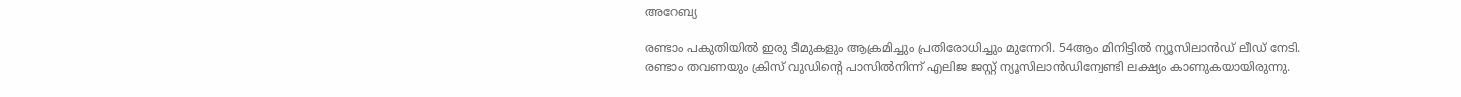അറേബ്യ

രണ്ടാം പകുതിയിൽ ഇരു ടീമുകളും ആക്രമിച്ചും പ്രതിരോധിച്ചും മുന്നേറി. 54ആം മിനിട്ടിൽ ന്യൂസിലാൻഡ് ലീഡ് നേടി. രണ്ടാം തവണയും ക്രിസ് വുഡിന്‍റെ പാസിൽനിന്ന് എലിജ ജസ്റ്റ് ന്യൂസിലാൻഡിന്വേണ്ടി ലക്ഷ്യം കാണുകയായിരുന്നു.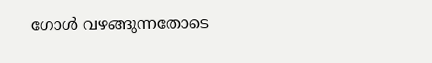ഗോൾ വഴങ്ങുന്നതോടെ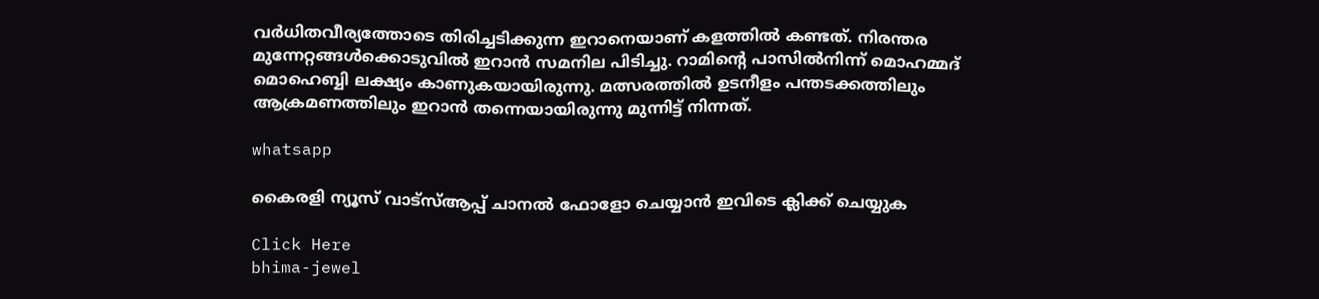വർധിതവീര്യത്തോടെ തിരിച്ചടിക്കുന്ന ഇറാനെയാണ് കളത്തിൽ കണ്ടത്. നിരന്തര മുന്നേറ്റങ്ങൾക്കൊടുവിൽ ഇറാൻ സമനില പിടിച്ചു. റാമിന്‍റെ പാസിൽനിന്ന് മൊഹമ്മദ് മൊഹെബ്ബി ലക്ഷ്യം കാണുകയായിരുന്നു. മത്സരത്തിൽ ഉടനീളം പന്തടക്കത്തിലും ആക്രമണത്തിലും ഇറാൻ തന്നെയായിരുന്നു മുന്നിട്ട് നിന്നത്.

whatsapp

കൈരളി ന്യൂസ് വാട്‌സ്ആപ്പ് ചാനല്‍ ഫോളോ ചെയ്യാന്‍ ഇവിടെ ക്ലിക്ക് ചെയ്യുക

Click Here
bhima-jewel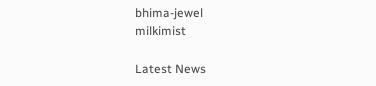bhima-jewel
milkimist

Latest News